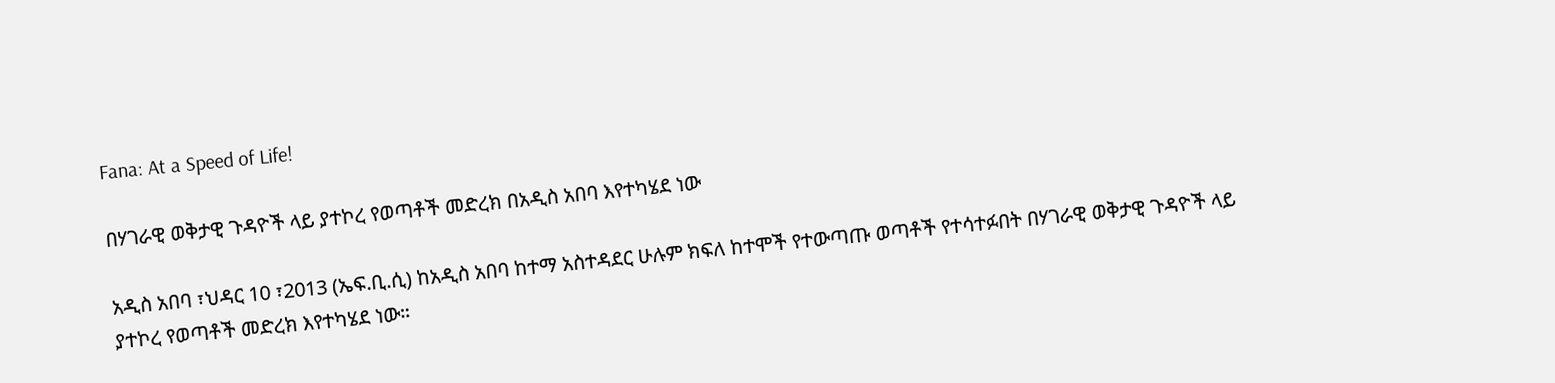Fana: At a Speed of Life!

በሃገራዊ ወቅታዊ ጉዳዮች ላይ ያተኮረ የወጣቶች መድረክ በአዲስ አበባ እየተካሄደ ነው

አዲስ አበባ ፣ህዳር 10 ፣2013 (ኤፍ.ቢ.ሲ) ከአዲስ አበባ ከተማ አስተዳደር ሁሉም ክፍለ ከተሞች የተውጣጡ ወጣቶች የተሳተፉበት በሃገራዊ ወቅታዊ ጉዳዮች ላይ ያተኮረ የወጣቶች መድረክ እየተካሄደ ነው።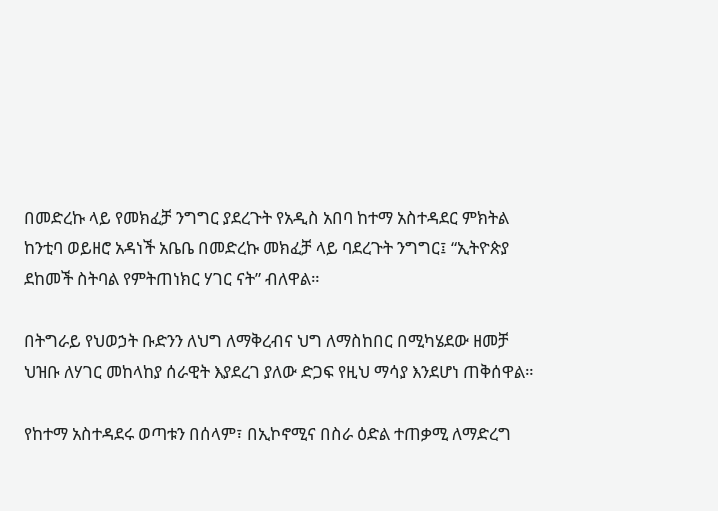በመድረኩ ላይ የመክፈቻ ንግግር ያደረጉት የአዲስ አበባ ከተማ አስተዳደር ምክትል ከንቲባ ወይዘሮ አዳነች አቤቤ በመድረኩ መክፈቻ ላይ ባደረጉት ንግግር፤ “ኢትዮጵያ ደከመች ስትባል የምትጠነክር ሃገር ናት” ብለዋል።

በትግራይ የህወኃት ቡድንን ለህግ ለማቅረብና ህግ ለማስከበር በሚካሄደው ዘመቻ ህዝቡ ለሃገር መከላከያ ሰራዊት እያደረገ ያለው ድጋፍ የዚህ ማሳያ እንደሆነ ጠቅሰዋል።

የከተማ አስተዳደሩ ወጣቱን በሰላም፣ በኢኮኖሚና በስራ ዕድል ተጠቃሚ ለማድረግ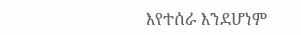እየተሰራ እንደሆነም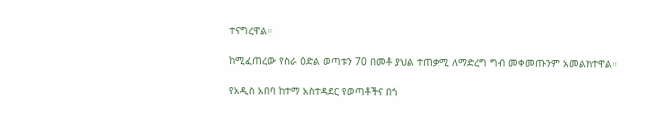ተናግረዋል።

ከሚፈጠረው የስራ ዕድል ወጣቱን 70 በመቶ ያህል ተጠቃሚ ለማድረግ ግብ መቀመጡንም አመልክተዋል።

የአዲስ አበባ ከተማ አስተዳደር የወጣቶችና በጎ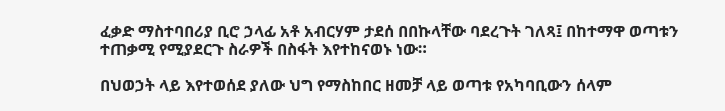ፈቃድ ማስተባበሪያ ቢሮ ኃላፊ አቶ አብርሃም ታደሰ በበኩላቸው ባደረጉት ገለጻ፤ በከተማዋ ወጣቱን ተጠቃሚ የሚያደርጉ ስራዎች በስፋት እየተከናወኑ ነው።

በህወኃት ላይ እየተወሰደ ያለው ህግ የማስከበር ዘመቻ ላይ ወጣቱ የአካባቢውን ሰላም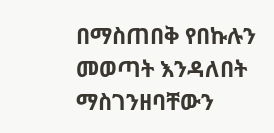በማስጠበቅ የበኩሉን መወጣት እንዳለበት ማስገንዘባቸውን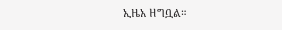ኢዜአ ዘግቧል።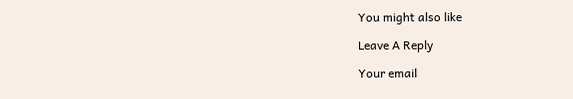You might also like

Leave A Reply

Your email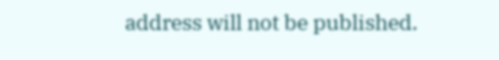address will not be published.